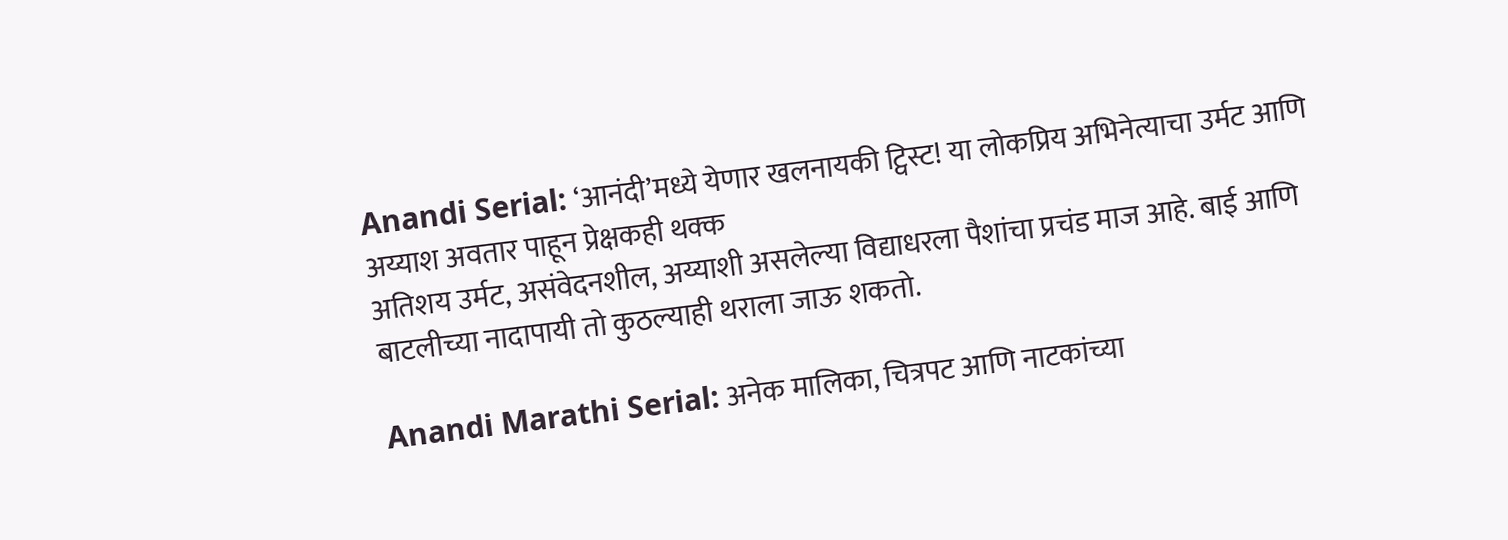Anandi Serial: ‘आनंदी’मध्ये येणार खलनायकी ट्विस्ट! या लोकप्रिय अभिनेत्याचा उर्मट आणि अय्याश अवतार पाहून प्रेक्षकही थक्क
अतिशय उर्मट, असंवेदनशील, अय्याशी असलेल्या विद्याधरला पैशांचा प्रचंड माज आहे. बाई आणि बाटलीच्या नादापायी तो कुठल्याही थराला जाऊ शकतो.

Anandi Marathi Serial: अनेक मालिका, चित्रपट आणि नाटकांच्या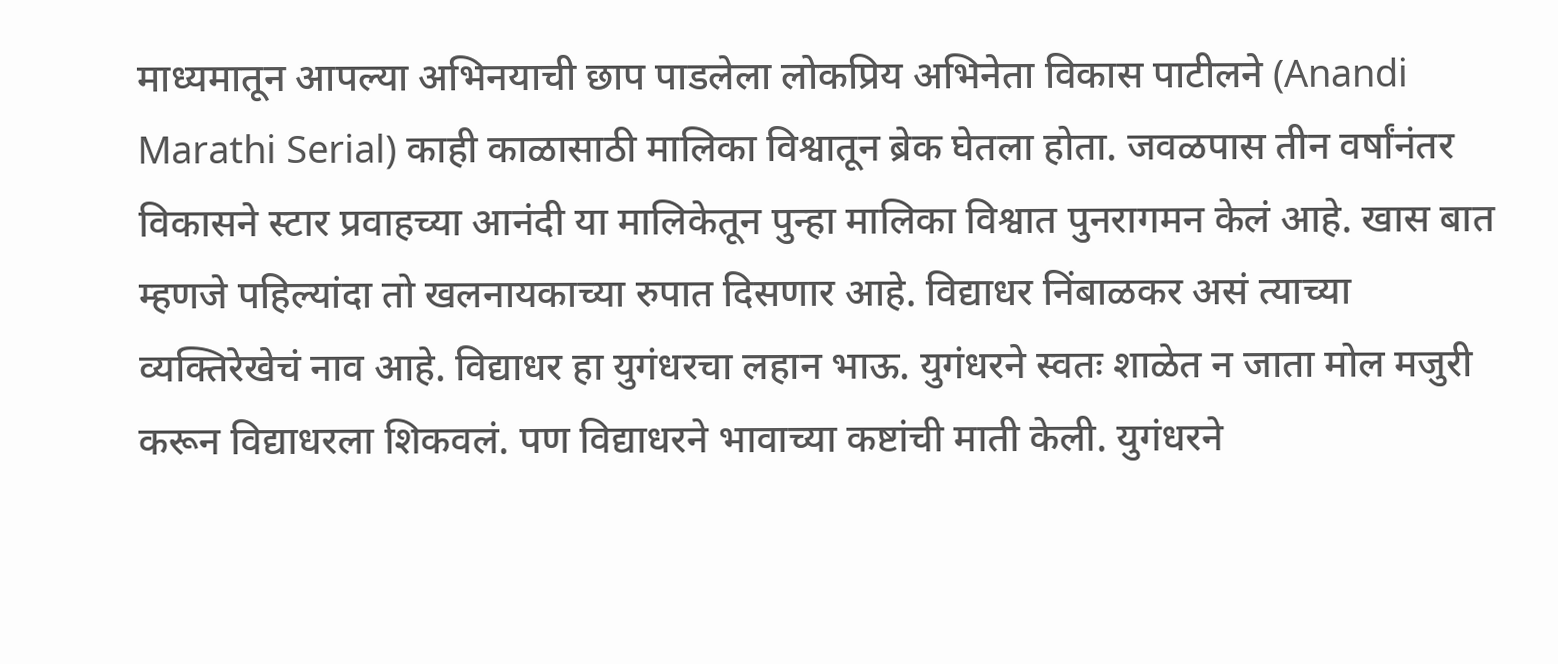माध्यमातून आपल्या अभिनयाची छाप पाडलेला लोकप्रिय अभिनेता विकास पाटीलने (Anandi Marathi Serial) काही काळासाठी मालिका विश्वातून ब्रेक घेतला होता. जवळपास तीन वर्षांनंतर विकासने स्टार प्रवाहच्या आनंदी या मालिकेतून पुन्हा मालिका विश्वात पुनरागमन केलं आहे. खास बात म्हणजे पहिल्यांदा तो खलनायकाच्या रुपात दिसणार आहे. विद्याधर निंबाळकर असं त्याच्या व्यक्तिरेखेचं नाव आहे. विद्याधर हा युगंधरचा लहान भाऊ. युगंधरने स्वतः शाळेत न जाता मोल मजुरी करून विद्याधरला शिकवलं. पण विद्याधरने भावाच्या कष्टांची माती केली. युगंधरने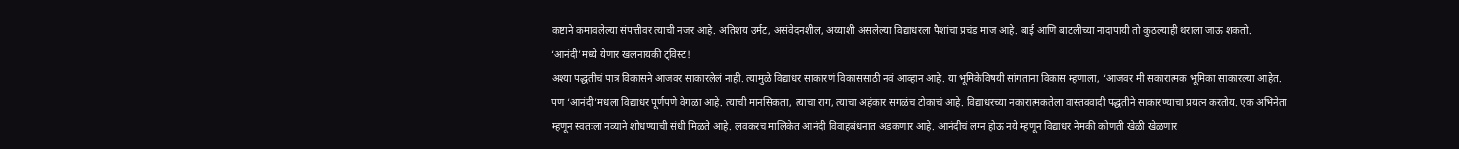कष्टाने कमावलेल्या संपत्तीवर त्याची नजर आहे. अतिशय उर्मट, असंवेदनशील, अय्याशी असलेल्या विद्याधरला पैशांचा प्रचंड माज आहे. बाई आणि बाटलीच्या नादापायी तो कुठल्याही थराला जाऊ शकतो.
‘आनंदी’मध्ये येणार खलनायकी ट्विस्ट!
अश्या पद्धतीचं पात्र विकासने आजवर साकारलेलं नाही. त्यामुळे विद्याधर साकारणं विकाससाठी नवं आव्हान आहे. या भूमिकेविषयी सांगताना विकास म्हणाला, ‘आजवर मी सकारात्मक भूमिका साकारल्या आहेत. पण ‘आनंदी’मधला विद्याधर पूर्णपणे वेगळा आहे. त्याची मानसिकता, त्याचा राग, त्याचा अहंकार सगळंच टोकाचं आहे. विद्याधरच्या नकारात्मकतेला वास्तववादी पद्धतीने साकारण्याचा प्रयत्न करतोय. एक अभिनेता म्हणून स्वतःला नव्याने शोधण्याची संधी मिळते आहे. लवकरच मालिकेत आनंदी विवाहबंधनात अडकणार आहे. आनंदीचं लग्न होऊ नये म्हणून विद्याधर नेमकी कोणती खेळी खेळणार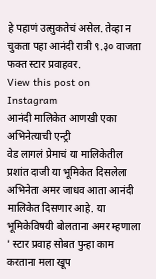हे पहाणं उत्सुकतेचं असेल. तेव्हा न चुकता पहा आनंदी रात्री ९.३० वाजता फक्त स्टार प्रवाहवर.
View this post on Instagram
आनंदी मालिकेत आणखी एका अभिनेत्याची एन्ट्री
वेड लागलं प्रेमाचं या मालिकेतील प्रशांत दाजी या भूमिकेत दिसलेला अभिनेता अमर जाधव आता आनंदी मालिकेत दिसणार आहे. या भूमिकेविषयी बोलताना अमर म्हणाला ' स्टार प्रवाह सोबत पुन्हा काम करताना मला खूप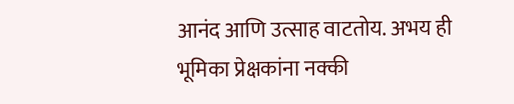आनंद आणि उत्साह वाटतोय. अभय ही भूमिका प्रेक्षकांना नक्की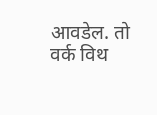आवडेल. तो वर्क विथ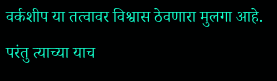वर्कशीप या तत्वावर विश्वास ठेवणारा मुलगा आहे. परंतु त्याच्या याच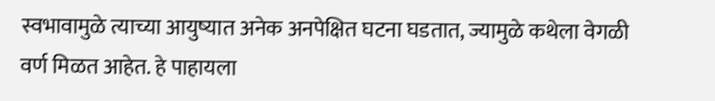स्वभावामुळे त्याच्या आयुष्यात अनेक अनपेक्षित घटना घडतात, ज्यामुळे कथेला वेगळी वर्ण मिळत आहेत. हे पाहायला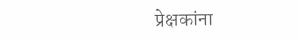प्रेक्षकांना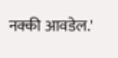नक्की आवडेल.'